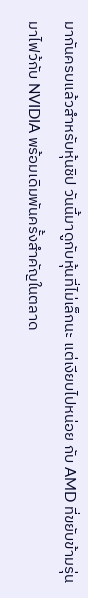มากันครบแล้วสำหรับหุ้นชิป วันนี้มาดูกับหุ้นที่ไม่เล็กนะ แต่เงียบไปหน่อย กับ AMD ที่ขยับข้ามรุ่นมาไฟว้กับ NVIDIA พร้อมเดิมพันครั้งสำคัญในตลาด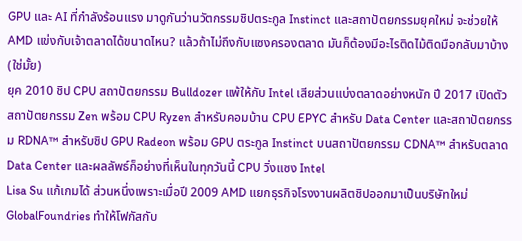GPU และ AI ที่กำลังร้อนแรง มาดูกันว่านวัตกรรมชิปตระกูล Instinct และสถาปัตยกรรมยุคใหม่ จะช่วยให้ AMD แข่งกับเจ้าตลาดได้ขนาดไหน? แล้วถ้าไม่ถึงกับแซงครองตลาด มันก็ต้องมีอะไรติดไม้ติดมือกลับมาบ้าง(ใช่มั้ย)
ยุค 2010 ชิป CPU สถาปัตยกรรม Bulldozer แพ้ให้กับ Intel เสียส่วนแบ่งตลาดอย่างหนัก ปี 2017 เปิดตัวสถาปัตยกรรม Zen พร้อม CPU Ryzen สำหรับคอมบ้าน CPU EPYC สำหรับ Data Center และสถาปัตยกรรม RDNA™ สำหรับชิป GPU Radeon พร้อม GPU ตระกูล Instinct บนสถาปัตยกรรม CDNA™ สำหรับตลาด Data Center และผลลัพธ์ก็อย่างที่เห็นในทุกวันนี้ CPU วิ่งแซง Intel
Lisa Su แก้เกมได้ ส่วนหนึ่งเพราะเมื่อปี 2009 AMD แยกธุรกิจโรงงานผลิตชิปออกมาเป็นบริษัทใหม่ GlobalFoundries ทำให้โฟกัสกับ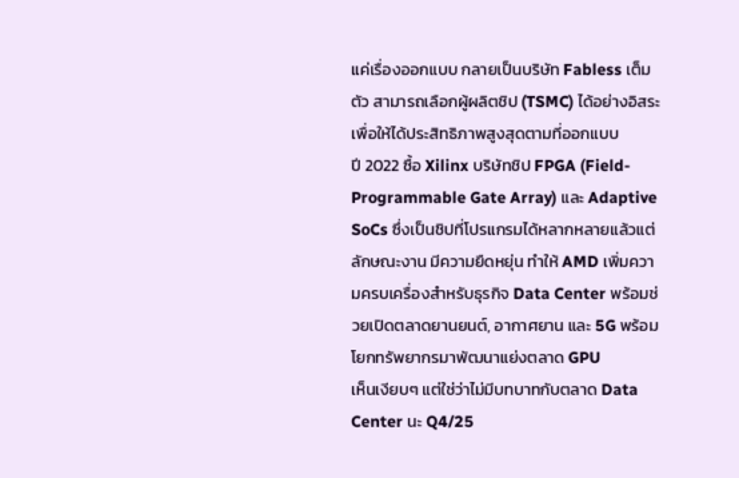แค่เรื่องออกแบบ กลายเป็นบริษัท Fabless เต็มตัว สามารถเลือกผู้ผลิตชิป (TSMC) ได้อย่างอิสระเพื่อให้ได้ประสิทธิภาพสูงสุดตามที่ออกแบบ
ปี 2022 ซื้อ Xilinx บริษัทชิป FPGA (Field-Programmable Gate Array) และ Adaptive SoCs ซึ่งเป็นชิปที่โปรแกรมได้หลากหลายแล้วแต่ลักษณะงาน มีความยืดหยุ่น ทำให้ AMD เพิ่มความครบเครื่องสำหรับธุรกิจ Data Center พร้อมช่วยเปิดตลาดยานยนต์, อากาศยาน และ 5G พร้อมโยกทรัพยากรมาพัฒนาแย่งตลาด GPU
เห็นเงียบๆ แต่ใช่ว่าไม่มีบทบาทกับตลาด Data Center นะ Q4/25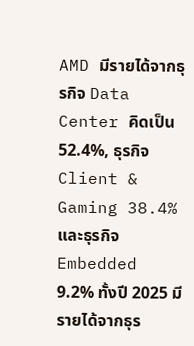AMD มีรายได้จากธุรกิจ Data Center คิดเป็น 52.4%, ธุรกิจ Client & Gaming 38.4% และธุรกิจ Embedded 9.2% ทั้งปี 2025 มีรายได้จากธุร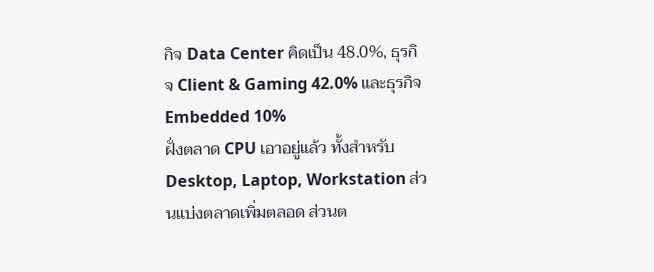กิจ Data Center คิดเป็น 48.0%, ธุรกิจ Client & Gaming 42.0% และธุรกิจ Embedded 10%
ฝั่งตลาด CPU เอาอยู่แล้ว ทั้งสำหรับ Desktop, Laptop, Workstation ส่วนแบ่งตลาดเพิ่มตลอด ส่วนต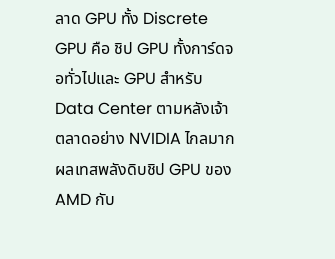ลาด GPU ทั้ง Discrete GPU คือ ชิป GPU ทั้งการ์ดจอทั่วไปและ GPU สำหรับ Data Center ตามหลังเจ้าตลาดอย่าง NVIDIA ไกลมาก
ผลเทสพลังดิบชิป GPU ของ AMD กับ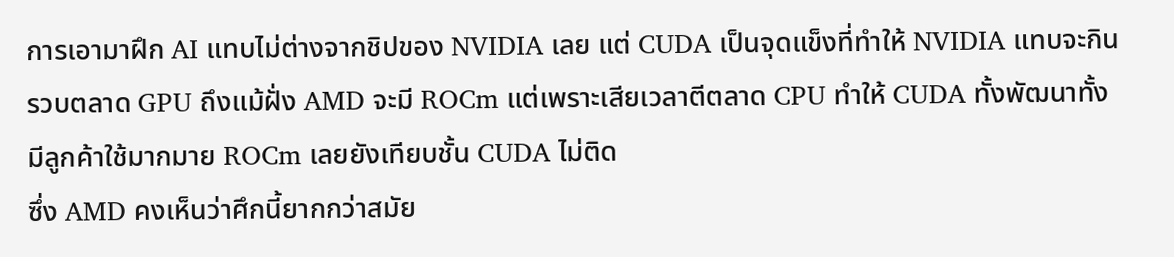การเอามาฝึก AI แทบไม่ต่างจากชิปของ NVIDIA เลย แต่ CUDA เป็นจุดแข็งที่ทำให้ NVIDIA แทบจะกินรวบตลาด GPU ถึงแม้ฝั่ง AMD จะมี ROCm แต่เพราะเสียเวลาตีตลาด CPU ทำให้ CUDA ทั้งพัฒนาทั้งมีลูกค้าใช้มากมาย ROCm เลยยังเทียบชั้น CUDA ไม่ติด
ซึ่ง AMD คงเห็นว่าศึกนี้ยากกว่าสมัย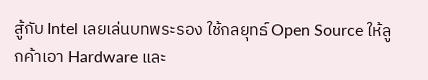สู้กับ Intel เลยเล่นบทพระรอง ใช้กลยุทธ์ Open Source ให้ลูกค้าเอา Hardware และ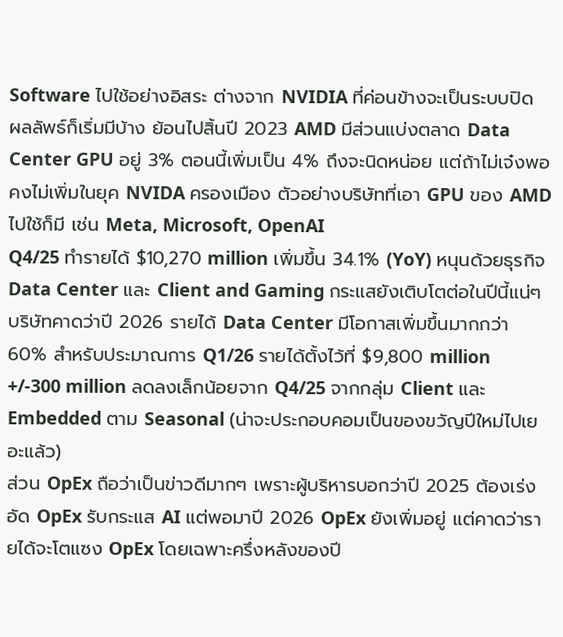Software ไปใช้อย่างอิสระ ต่างจาก NVIDIA ที่ค่อนข้างจะเป็นระบบปิด
ผลลัพธ์ก็เริ่มมีบ้าง ย้อนไปสิ้นปี 2023 AMD มีส่วนแบ่งตลาด Data Center GPU อยู่ 3% ตอนนี้เพิ่มเป็น 4% ถึงจะนิดหน่อย แต่ถ้าไม่เจ๋งพอ คงไม่เพิ่มในยุค NVIDA ครองเมือง ตัวอย่างบริษัทที่เอา GPU ของ AMD ไปใช้ก็มี เช่น Meta, Microsoft, OpenAI
Q4/25 ทำรายได้ $10,270 million เพิ่มขึ้น 34.1% (YoY) หนุนด้วยธุรกิจ Data Center และ Client and Gaming กระแสยังเติบโตต่อในปีนี้แน่ๆ บริษัทคาดว่าปี 2026 รายได้ Data Center มีโอกาสเพิ่มขึ้นมากกว่า 60% สำหรับประมาณการ Q1/26 รายได้ตั้งไว้ที่ $9,800 million +/-300 million ลดลงเล็กน้อยจาก Q4/25 จากกลุ่ม Client และ Embedded ตาม Seasonal (น่าจะประกอบคอมเป็นของขวัญปีใหม่ไปเยอะแล้ว)
ส่วน OpEx ถือว่าเป็นข่าวดีมากๆ เพราะผู้บริหารบอกว่าปี 2025 ต้องเร่งอัด OpEx รับกระแส AI แต่พอมาปี 2026 OpEx ยังเพิ่มอยู่ แต่คาดว่ารายได้จะโตแซง OpEx โดยเฉพาะครึ่งหลังของปี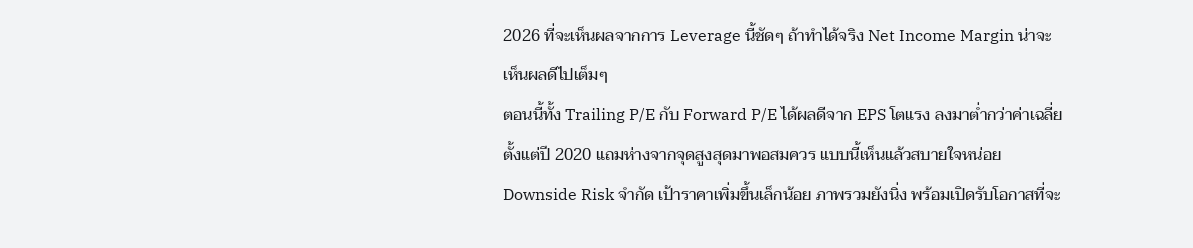2026 ที่จะเห็นผลจากการ Leverage นี้ชัดๆ ถ้าทำได้จริง Net Income Margin น่าจะเห็นผลดีไปเต็มๆ
ตอนนี้ทั้ง Trailing P/E กับ Forward P/E ได้ผลดีจาก EPS โตแรง ลงมาต่ำกว่าค่าเฉลี่ยตั้งแต่ปี 2020 แถมห่างจากจุดสูงสุดมาพอสมควร แบบนี้เห็นแล้วสบายใจหน่อย Downside Risk จำกัด เป้าราคาเพิ่มขึ้นเล็กน้อย ภาพรวมยังนิ่ง พร้อมเปิดรับโอกาสที่จะ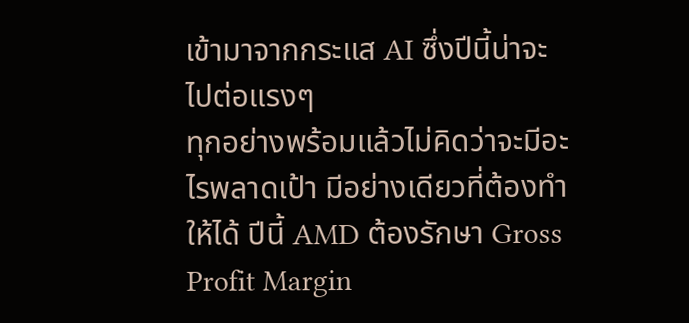เข้ามาจากกระแส AI ซึ่งปีนี้น่าจะไปต่อแรงๆ
ทุกอย่างพร้อมแล้วไม่คิดว่าจะมีอะไรพลาดเป้า มีอย่างเดียวที่ต้องทำให้ได้ ปีนี้ AMD ต้องรักษา Gross Profit Margin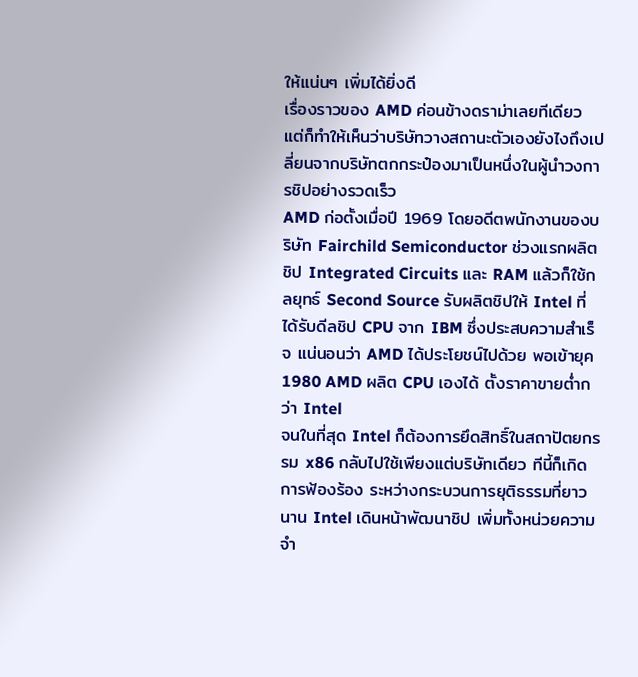ให้แน่นๆ เพิ่มได้ยิ่งดี
เรื่องราวของ AMD ค่อนข้างดราม่าเลยทีเดียว แต่ก็ทำให้เห็นว่าบริษัทวางสถานะตัวเองยังไงถึงเปลี่ยนจากบริษัทตกกระป๋องมาเป็นหนึ่งในผู้นำวงการชิปอย่างรวดเร็ว
AMD ก่อตั้งเมื่อปี 1969 โดยอดีตพนักงานของบริษัท Fairchild Semiconductor ช่วงแรกผลิตชิป Integrated Circuits และ RAM แล้วก็ใช้กลยุทธ์ Second Source รับผลิตชิปให้ Intel ที่ได้รับดีลชิป CPU จาก IBM ซึ่งประสบความสำเร็จ แน่นอนว่า AMD ได้ประโยชน์ไปด้วย พอเข้ายุค 1980 AMD ผลิต CPU เองได้ ตั้งราคาขายต่ำกว่า Intel
จนในที่สุด Intel ก็ต้องการยึดสิทธิ์ในสถาปัตยกรรม x86 กลับไปใช้เพียงแต่บริษัทเดียว ทีนี้ก็เกิดการฟ้องร้อง ระหว่างกระบวนการยุติธรรมที่ยาวนาน Intel เดินหน้าพัฒนาชิป เพิ่มทั้งหน่วยความจำ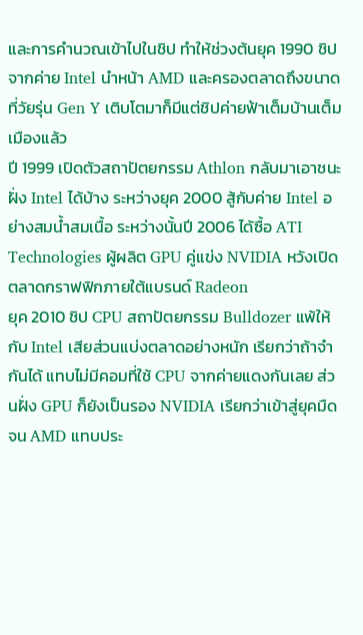และการคำนวณเข้าไปในชิป ทำให้ช่วงต้นยุค 1990 ชิปจากค่าย Intel นำหน้า AMD และครองตลาดถึงขนาดที่วัยรุ่น Gen Y เติบโตมาก็มีแต่ชิปค่ายฟ้าเต็มบ้านเต็มเมืองแล้ว
ปี 1999 เปิดตัวสถาปัตยกรรม Athlon กลับมาเอาชนะฝั่ง Intel ได้บ้าง ระหว่างยุค 2000 สู้กับค่าย Intel อย่างสมน้ำสมเนื้อ ระหว่างนั้นปี 2006 ได้ซื้อ ATI Technologies ผู้ผลิต GPU คู่แข่ง NVIDIA หวังเปิดตลาดกราฟฟิกภายใต้แบรนด์ Radeon
ยุค 2010 ชิป CPU สถาปัตยกรรม Bulldozer แพ้ให้กับ Intel เสียส่วนแบ่งตลาดอย่างหนัก เรียกว่าถ้าจำกันได้ แทบไม่มีคอมที่ใช้ CPU จากค่ายแดงกันเลย ส่วนฝั่ง GPU ก็ยังเป็นรอง NVIDIA เรียกว่าเข้าสู่ยุคมืดจน AMD แทบประ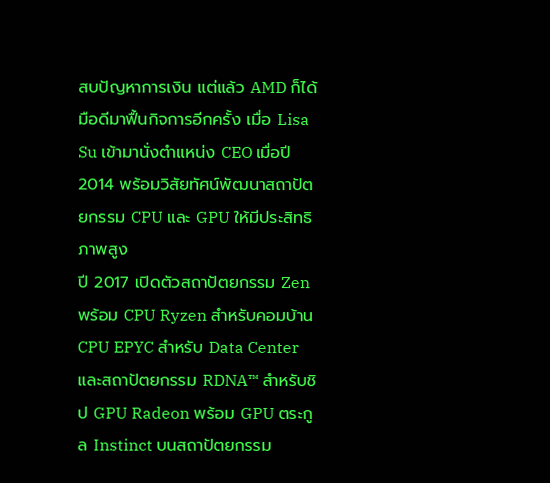สบปัญหาการเงิน แต่แล้ว AMD ก็ได้มือดีมาฟื้นกิจการอีกครั้ง เมื่อ Lisa Su เข้ามานั่งตำแหน่ง CEO เมื่อปี 2014 พร้อมวิสัยทัศน์พัฒนาสถาปัตยกรรม CPU และ GPU ให้มีประสิทธิภาพสูง
ปี 2017 เปิดตัวสถาปัตยกรรม Zen พร้อม CPU Ryzen สำหรับคอมบ้าน CPU EPYC สำหรับ Data Center และสถาปัตยกรรม RDNA™ สำหรับชิป GPU Radeon พร้อม GPU ตระกูล Instinct บนสถาปัตยกรรม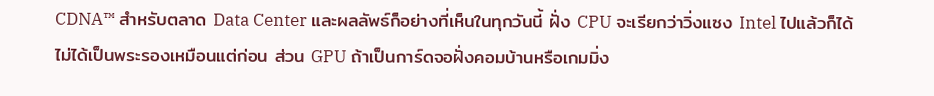CDNA™ สำหรับตลาด Data Center และผลลัพธ์ก็อย่างที่เห็นในทุกวันนี้ ฝั่ง CPU จะเรียกว่าวิ่งแซง Intel ไปแล้วก็ได้ ไม่ได้เป็นพระรองเหมือนแต่ก่อน ส่วน GPU ถ้าเป็นการ์ดจอฝั่งคอมบ้านหรือเกมมิ่ง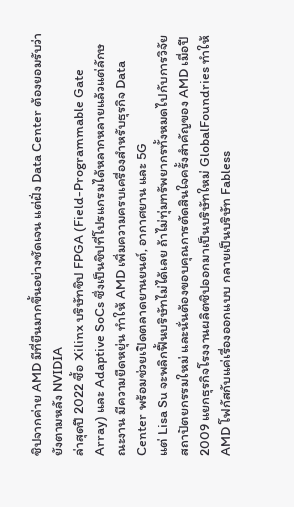ชิปจากค่าย AMD มีที่ยืนมากขึ้นอย่างชัดเจน แต่ฝั่ง Data Center ต้องยอมรับว่ายังตามหลัง NVIDIA
ล่าสุดปี 2022 ซื้อ Xilinx บริษัทชิป FPGA (Field-Programmable Gate Array) และ Adaptive SoCs ซึ่งเป็นชิปที่โปรแกรมได้หลากหลายแล้วแต่ลักษณะงาน มีความยืดหยุ่น ทำให้ AMD เพิ่มความครบเครื่องสำหรับธุรกิจ Data Center พร้อมช่วยเปิดตลาดยานยนต์, อากาศยาน และ 5G
แต่ Lisa Su จะพลิกฟื้นบริษัทไม่ได้เลย ถ้าไม่ทุ่มทรัพยากรทั้งหมดไปกับการวิจัยสถาปัตยกรรมใหม่ และนั่นต้องขอบคุณการตัดสินใจครั้งสำคัญของ AMD เมื่อปี 2009 แยกธุรกิจโรงงานผลิตชิปออกมาเป็นบริษัทใหม่ GlobalFoundries ทำให้ AMD โฟกัสกับแค่เรื่องออกแบบ กลายเป็นบริษัท Fabless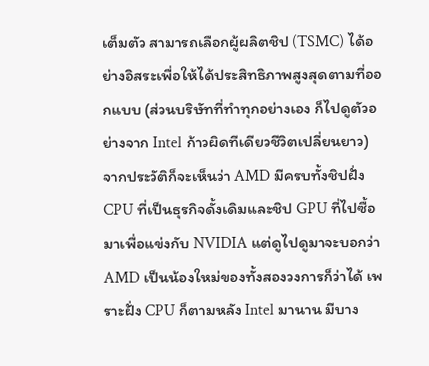เต็มตัว สามารถเลือกผู้ผลิตชิป (TSMC) ได้อย่างอิสระเพื่อให้ได้ประสิทธิภาพสูงสุดตามที่ออกแบบ (ส่วนบริษัทที่ทำทุกอย่างเอง ก็ไปดูตัวอย่างจาก Intel ก้าวผิดทีเดียวชีวิตเปลี่ยนยาว)
จากประวัติก็จะเห็นว่า AMD มีครบทั้งชิปฝั่ง CPU ที่เป็นธุรกิจดั้งเดิมและชิป GPU ที่ไปซื้อมาเพื่อแข่งกับ NVIDIA แต่ดูไปดูมาจะบอกว่า AMD เป็นน้องใหม่ของทั้งสองวงการก็ว่าได้ เพราะฝั่ง CPU ก็ตามหลัง Intel มานาน มีบาง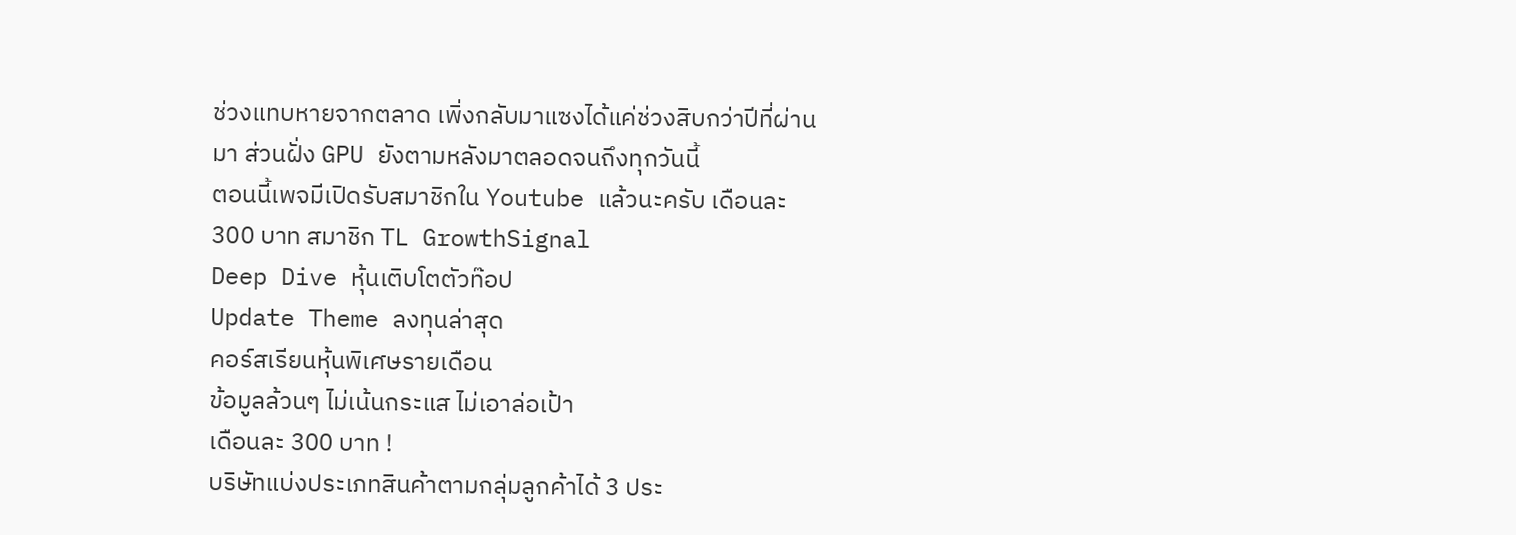ช่วงแทบหายจากตลาด เพิ่งกลับมาแซงได้แค่ช่วงสิบกว่าปีที่ผ่านมา ส่วนฝั่ง GPU ยังตามหลังมาตลอดจนถึงทุกวันนี้
ตอนนี้เพจมีเปิดรับสมาชิกใน Youtube แล้วนะครับ เดือนละ 300 บาท สมาชิก TL GrowthSignal
Deep Dive หุ้นเติบโตตัวท๊อป
Update Theme ลงทุนล่าสุด
คอร์สเรียนหุ้นพิเศษรายเดือน
ข้อมูลล้วนๆ ไม่เน้นกระแส ไม่เอาล่อเป้า
เดือนละ 300 บาท !
บริษัทแบ่งประเภทสินค้าตามกลุ่มลูกค้าได้ 3 ประ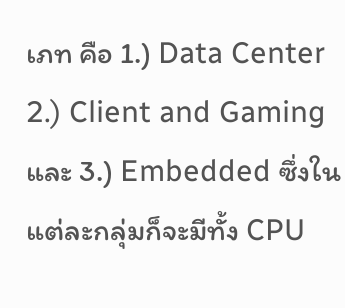เภท คือ 1.) Data Center 2.) Client and Gaming และ 3.) Embedded ซึ่งในแต่ละกลุ่มก็จะมีทั้ง CPU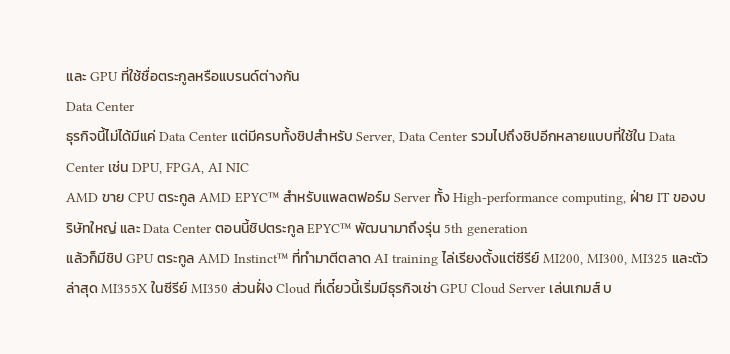และ GPU ที่ใช้ชื่อตระกูลหรือแบรนด์ต่างกัน
Data Center
ธุรกิจนี้ไม่ได้มีแค่ Data Center แต่มีครบทั้งชิปสำหรับ Server, Data Center รวมไปถึงชิปอีกหลายแบบที่ใช้ใน Data Center เช่น DPU, FPGA, AI NIC
AMD ขาย CPU ตระกูล AMD EPYC™ สำหรับแพลตฟอร์ม Server ทั้ง High-performance computing, ฝ่าย IT ของบริษัทใหญ่ และ Data Center ตอนนี้ชิปตระกูล EPYC™ พัฒนามาถึงรุ่น 5th generation
แล้วก็มีชิป GPU ตระกูล AMD Instinct™ ที่ทำมาตีตลาด AI training ไล่เรียงตั้งแต่ซีรีย์ MI200, MI300, MI325 และตัวล่าสุด MI355X ในซีรีย์ MI350 ส่วนฝั่ง Cloud ที่เดี๋ยวนี้เริ่มมีธุรกิจเช่า GPU Cloud Server เล่นเกมส์ บ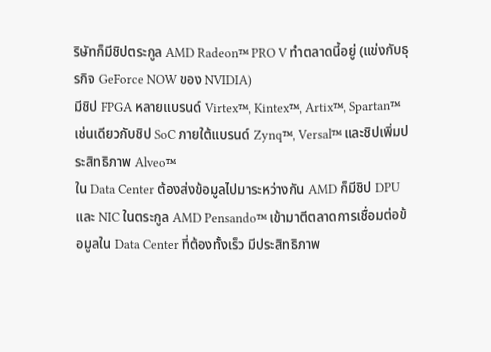ริษัทก็มีชิปตระกูล AMD Radeon™ PRO V ทำตลาดนี้อยู่ (แข่งกับธุรกิจ GeForce NOW ของ NVIDIA)
มีชิป FPGA หลายแบรนด์ Virtex™, Kintex™, Artix™, Spartan™ เช่นเดียวกับชิป SoC ภายใต้แบรนด์ Zynq™, Versal™ และชิปเพิ่มประสิทธิภาพ Alveo™
ใน Data Center ต้องส่งข้อมูลไปมาระหว่างกัน AMD ก็มีชิป DPU และ NIC ในตระกูล AMD Pensando™ เข้ามาตีตลาดการเชื่อมต่อข้อมูลใน Data Center ที่ต้องทั้งเร็ว มีประสิทธิภาพ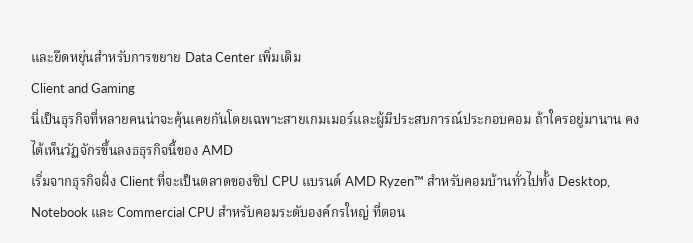และยืดหยุ่นสำหรับการขยาย Data Center เพิ่มเติม
Client and Gaming
นี่เป็นธุรกิจที่หลายคนน่าจะคุ้นเคยกันโดยเฉพาะสายเกมเมอร์และผู้มีประสบการณ์ประกอบคอม ถ้าใครอยู่มานาน คงได้เห็นวัฏจักรขึ้นลงธธุรกิจนี้ของ AMD
เริ่มจากธุรกิจฝั่ง Client ที่จะเป็นตลาดของชิป CPU แบรนด์ AMD Ryzen™ สำหรับคอมบ้านทั่วไปทั้ง Desktop, Notebook และ Commercial CPU สำหรับคอมระดับองค์กรใหญ่ ที่ตอน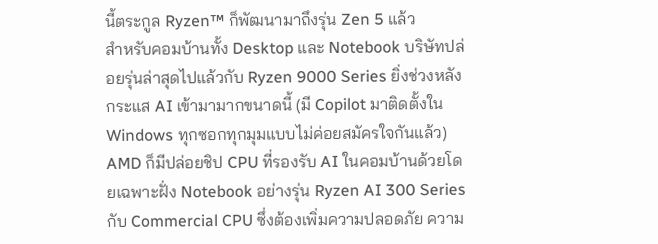นี้ตระกูล Ryzen™ ก็พัฒนามาถึงรุ่น Zen 5 แล้ว
สำหรับคอมบ้านทั้ง Desktop และ Notebook บริษัทปล่อยรุ่นล่าสุดไปแล้วกับ Ryzen 9000 Series ยิ่งช่วงหลังกระแส AI เข้ามามากขนาดนี้ (มี Copilot มาติดตั้งใน Windows ทุกซอกทุกมุมแบบไม่ค่อยสมัครใจกันแล้ว) AMD ก็มีปล่อยชิป CPU ที่รองรับ AI ในคอมบ้านด้วยโดยเฉพาะฝั่ง Notebook อย่างรุ่น Ryzen AI 300 Series
กับ Commercial CPU ซึ่งต้องเพิ่มความปลอดภัย ความ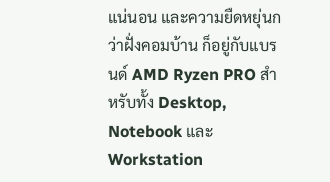แน่นอน และความยืดหยุ่นกว่าฝั่งคอมบ้าน ก็อยู่กับแบรนด์ AMD Ryzen PRO สำหรับทั้ง Desktop, Notebook และ Workstation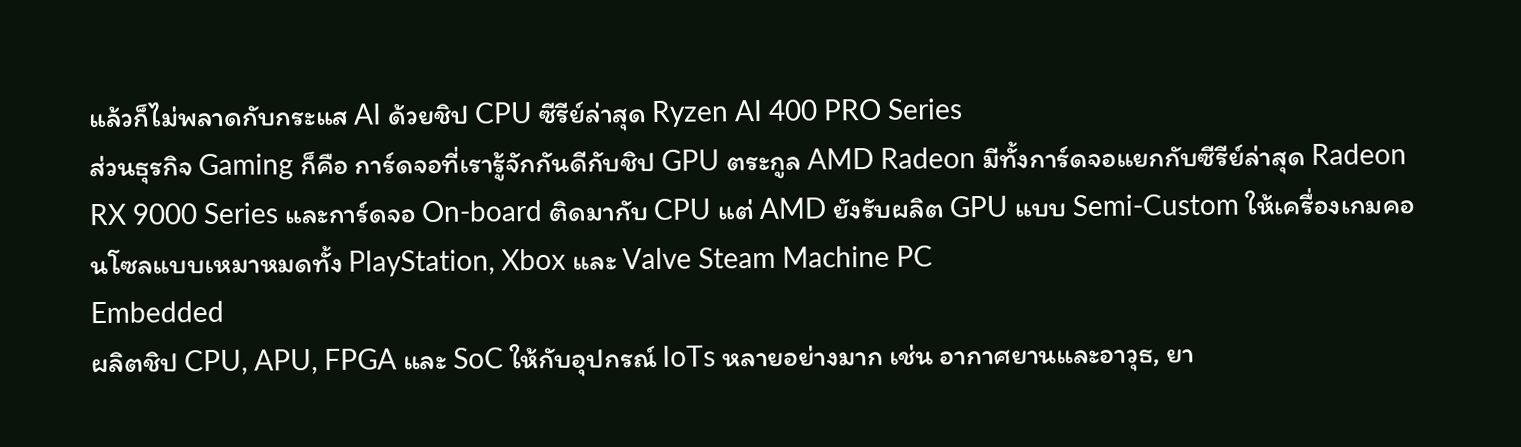แล้วก็ไม่พลาดกับกระแส AI ด้วยชิป CPU ซีรีย์ล่าสุด Ryzen AI 400 PRO Series
ส่วนธุรกิจ Gaming ก็คือ การ์ดจอที่เรารู้จักกันดีกับชิป GPU ตระกูล AMD Radeon มีทั้งการ์ดจอแยกกับซีรีย์ล่าสุด Radeon RX 9000 Series และการ์ดจอ On-board ติดมากับ CPU แต่ AMD ยังรับผลิต GPU แบบ Semi-Custom ให้เครื่องเกมคอนโซลแบบเหมาหมดทั้ง PlayStation, Xbox และ Valve Steam Machine PC
Embedded
ผลิตชิป CPU, APU, FPGA และ SoC ให้กับอุปกรณ์ IoTs หลายอย่างมาก เช่น อากาศยานและอาวุธ, ยา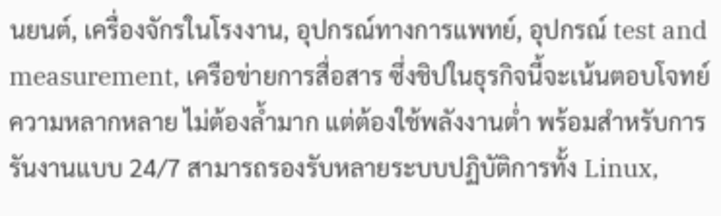นยนต์, เครื่องจักรในโรงงาน, อุปกรณ์ทางการแพทย์, อุปกรณ์ test and measurement, เครือข่ายการสื่อสาร ซึ่งชิปในธุรกิจนี้จะเน้นตอบโจทย์ความหลากหลาย ไม่ต้องล้ำมาก แต่ต้องใช้พลังงานต่ำ พร้อมสำหรับการรันงานแบบ 24/7 สามารถรองรับหลายระบบปฏิบัติการทั้ง Linux,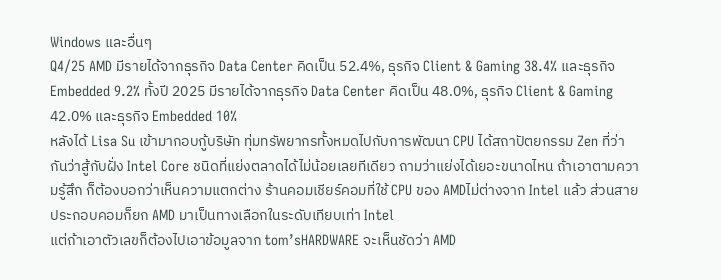Windows และอื่นๆ
Q4/25 AMD มีรายได้จากธุรกิจ Data Center คิดเป็น 52.4%, ธุรกิจ Client & Gaming 38.4% และธุรกิจ Embedded 9.2% ทั้งปี 2025 มีรายได้จากธุรกิจ Data Center คิดเป็น 48.0%, ธุรกิจ Client & Gaming 42.0% และธุรกิจ Embedded 10%
หลังได้ Lisa Su เข้ามากอบกู้บริษัท ทุ่มทรัพยากรทั้งหมดไปกับการพัฒนา CPU ได้สถาปัตยกรรม Zen ที่ว่ากันว่าสู้กับฝั่ง Intel Core ชนิดที่แย่งตลาดได้ไม่น้อยเลยทีเดียว ถามว่าแย่งได้เยอะขนาดไหน ถ้าเอาตามความรู้สึก ก็ต้องบอกว่าเห็นความแตกต่าง ร้านคอมเชียร์คอมที่ใช้ CPU ของ AMDไม่ต่างจาก Intel แล้ว ส่วนสายประกอบคอมก็ยก AMD มาเป็นทางเลือกในระดับเทียบเท่า Intel
แต่ถ้าเอาตัวเลขก็ต้องไปเอาข้อมูลจาก tom’sHARDWARE จะเห็นชัดว่า AMD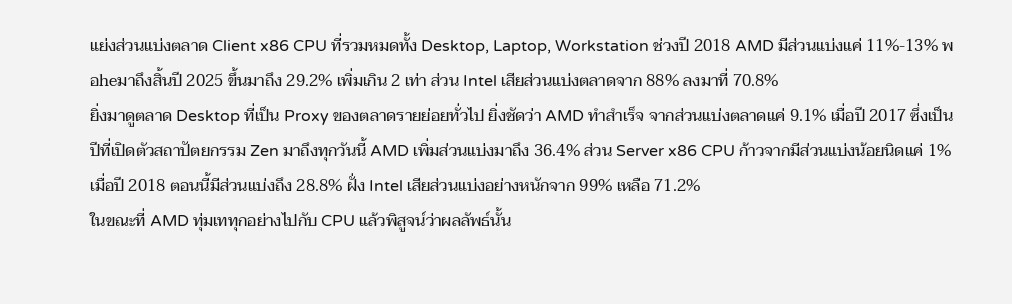แย่งส่วนแบ่งตลาด Client x86 CPU ที่รวมหมดทั้ง Desktop, Laptop, Workstation ช่วงปี 2018 AMD มีส่วนแบ่งแค่ 11%-13% พอheมาถึงสิ้นปี 2025 ขึ้นมาถึง 29.2% เพิ่มเกิน 2 เท่า ส่วน Intel เสียส่วนแบ่งตลาดจาก 88% ลงมาที่ 70.8%
ยิ่งมาดูตลาด Desktop ที่เป็น Proxy ของตลาดรายย่อยทั่วไป ยิ่งชัดว่า AMD ทำสำเร็จ จากส่วนแบ่งตลาดแค่ 9.1% เมื่อปี 2017 ซึ่งเป็นปีที่เปิดตัวสถาปัตยกรรม Zen มาถึงทุกวันนี้ AMD เพิ่มส่วนแบ่งมาถึง 36.4% ส่วน Server x86 CPU ก้าวจากมีส่วนแบ่งน้อยนิดแค่ 1% เมื่อปี 2018 ตอนนี้มีส่วนแบ่งถึง 28.8% ฝั่ง Intel เสียส่วนแบ่งอย่างหนักจาก 99% เหลือ 71.2%
ในขณะที่ AMD ทุ่มเททุกอย่างไปกับ CPU แล้วพิสูจน์ว่าผลลัพธ์นั้น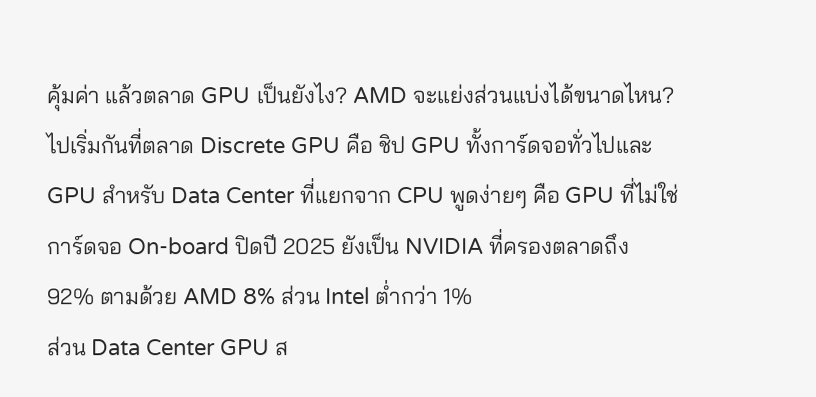คุ้มค่า แล้วตลาด GPU เป็นยังไง? AMD จะแย่งส่วนแบ่งได้ขนาดไหน?
ไปเริ่มกันที่ตลาด Discrete GPU คือ ชิป GPU ทั้งการ์ดจอทั่วไปและ GPU สำหรับ Data Center ที่แยกจาก CPU พูดง่ายๆ คือ GPU ที่ไม่ใช่การ์ดจอ On-board ปิดปี 2025 ยังเป็น NVIDIA ที่ครองตลาดถึง 92% ตามด้วย AMD 8% ส่วน Intel ต่ำกว่า 1%
ส่วน Data Center GPU ส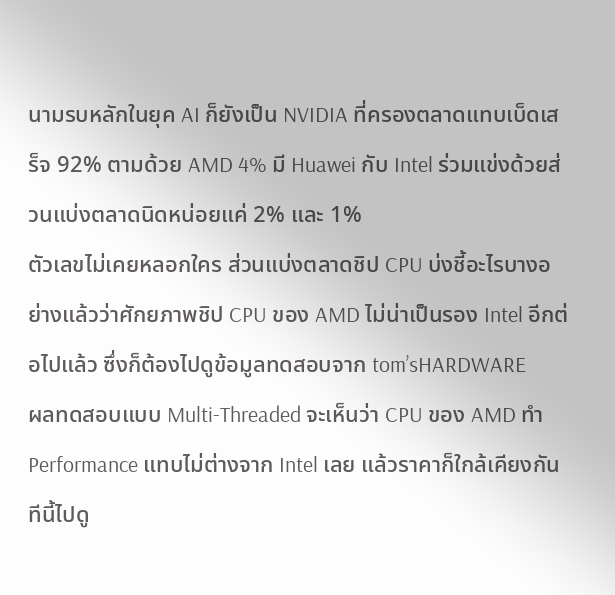นามรบหลักในยุค AI ก็ยังเป็น NVIDIA ที่ครองตลาดแทบเบ็ดเสร็จ 92% ตามด้วย AMD 4% มี Huawei กับ Intel ร่วมแข่งด้วยส่วนแบ่งตลาดนิดหน่อยแค่ 2% และ 1%
ตัวเลขไม่เคยหลอกใคร ส่วนแบ่งตลาดชิป CPU บ่งชี้อะไรบางอย่างแล้วว่าศักยภาพชิป CPU ของ AMD ไม่น่าเป็นรอง Intel อีกต่อไปแล้ว ซึ่งก็ต้องไปดูข้อมูลทดสอบจาก tom’sHARDWARE
ผลทดสอบแบบ Multi-Threaded จะเห็นว่า CPU ของ AMD ทำ Performance แทบไม่ต่างจาก Intel เลย แล้วราคาก็ใกล้เคียงกัน ทีนี้ไปดู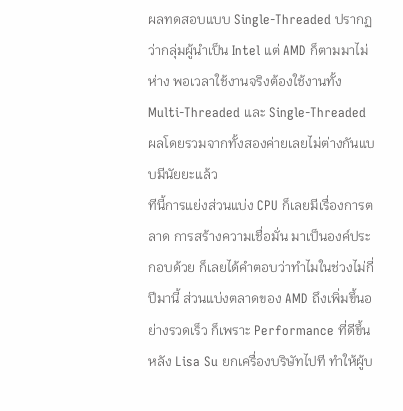ผลทดสอบแบบ Single-Threaded ปรากฏว่ากลุ่มผู้นำเป็น Intel แต่ AMD ก็ตามมาไม่ห่าง พอเวลาใช้งานจริงต้องใช้งานทั้ง Multi-Threaded และ Single-Threaded ผลโดยรวมจากทั้งสองค่ายเลยไม่ต่างกันแบบมีนัยยะแล้ว
ทีนี้การแย่งส่วนแบ่ง CPU ก็เลยมีเรื่องการตลาด การสร้างความเชื่อมั่น มาเป็นองค์ประกอบด้วย ก็เลยได้คำตอบว่าทำไมในช่วงไม่กี่ปีมานี้ ส่วนแบ่งตลาดของ AMD ถึงเพิ่มขึ้นอย่างรวดเร็ว ก็เพราะ Performance ที่ดีขึ้นหลัง Lisa Su ยกเครื่องบริษัทไปที ทำให้ผู้บ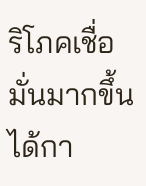ริโภคเชื่อมั่นมากขึ้น ได้กา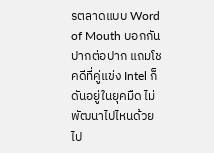รตลาดแบบ Word of Mouth บอกกันปากต่อปาก แถมโชคดีที่คู่แข่ง Intel ก็ดันอยู่ในยุคมืด ไม่พัฒนาไปไหนด้วย
ไป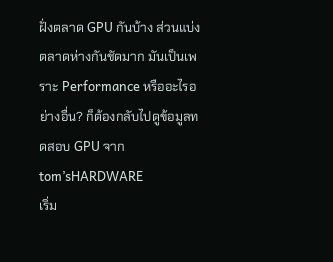ฝั่งตลาด GPU กันบ้าง ส่วนแบ่งตลาดห่างกันชัดมาก มันเป็นเพราะ Performance หรืออะไรอย่างอื่น? ก็ต้องกลับไปดูข้อมูลทดสอบ GPU จาก tom’sHARDWARE
เริ่ม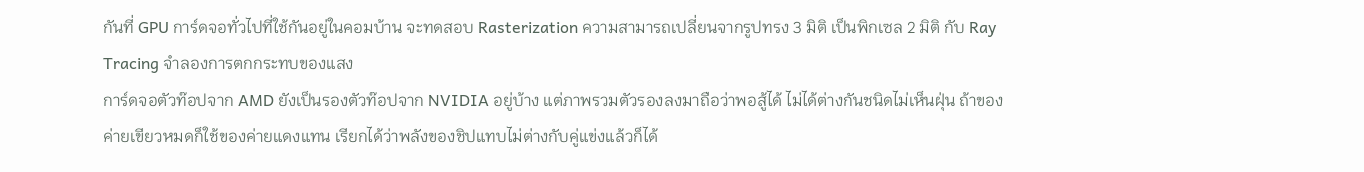กันที่ GPU การ์ดจอทั่วไปที่ใช้กันอยู่ในคอมบ้าน จะทดสอบ Rasterization ความสามารถเปลี่ยนจากรูปทรง 3 มิติ เป็นพิกเซล 2 มิติ กับ Ray Tracing จำลองการตกกระทบของแสง
การ์ดจอตัวท๊อปจาก AMD ยังเป็นรองตัวท๊อปจาก NVIDIA อยู่บ้าง แต่ภาพรวมตัวรองลงมาถือว่าพอสู้ได้ ไม่ได้ต่างกันชนิดไม่เห็นฝุ่น ถ้าของค่ายเขียวหมดก็ใช้ของค่ายแดงแทน เรียกได้ว่าพลังของชิปแทบไม่ต่างกับคู่แข่งแล้วก็ได้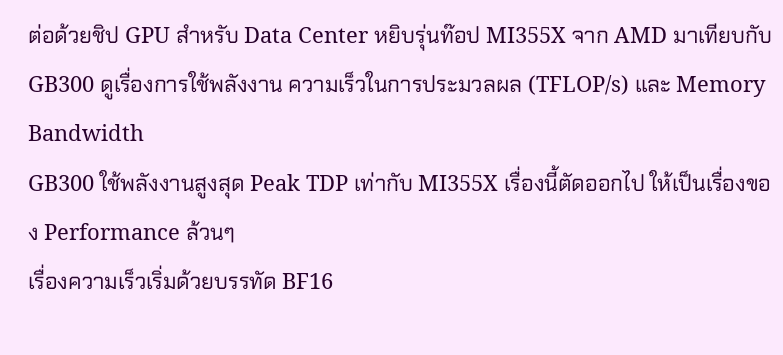ต่อด้วยชิป GPU สำหรับ Data Center หยิบรุ่นท๊อป MI355X จาก AMD มาเทียบกับ GB300 ดูเรื่องการใช้พลังงาน ความเร็วในการประมวลผล (TFLOP/s) และ Memory Bandwidth
GB300 ใช้พลังงานสูงสุด Peak TDP เท่ากับ MI355X เรื่องนี้ตัดออกไป ให้เป็นเรื่องของ Performance ล้วนๆ
เรื่องความเร็วเริ่มด้วยบรรทัด BF16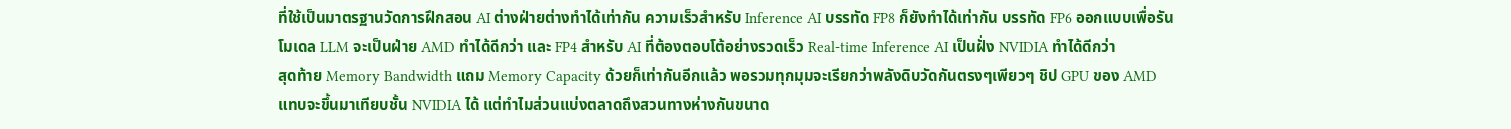ที่ใช้เป็นมาตรฐานวัดการฝึกสอน AI ต่างฝ่ายต่างทำได้เท่ากัน ความเร็วสำหรับ Inference AI บรรทัด FP8 ก็ยังทำได้เท่ากัน บรรทัด FP6 ออกแบบเพื่อรันโมเดล LLM จะเป็นฝ่าย AMD ทำได้ดีกว่า และ FP4 สำหรับ AI ที่ต้องตอบโต้อย่างรวดเร็ว Real-time Inference AI เป็นฝั่ง NVIDIA ทำได้ดีกว่า
สุดท้าย Memory Bandwidth แถม Memory Capacity ด้วยก็เท่ากันอีกแล้ว พอรวมทุกมุมจะเรียกว่าพลังดิบวัดกันตรงๆเพียวๆ ชิป GPU ของ AMD แทบจะขึ้นมาเทียบชั้น NVIDIA ได้ แต่ทำไมส่วนแบ่งตลาดถึงสวนทางห่างกันขนาด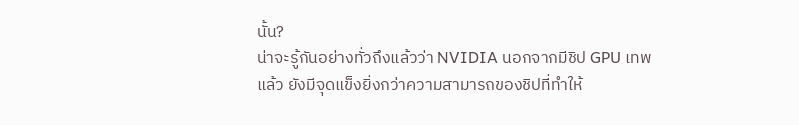นั้น?
น่าจะรู้กันอย่างทั่วถึงแล้วว่า NVIDIA นอกจากมีชิป GPU เทพแล้ว ยังมีจุดแข็งยิ่งกว่าความสามารถของชิปที่ทำให้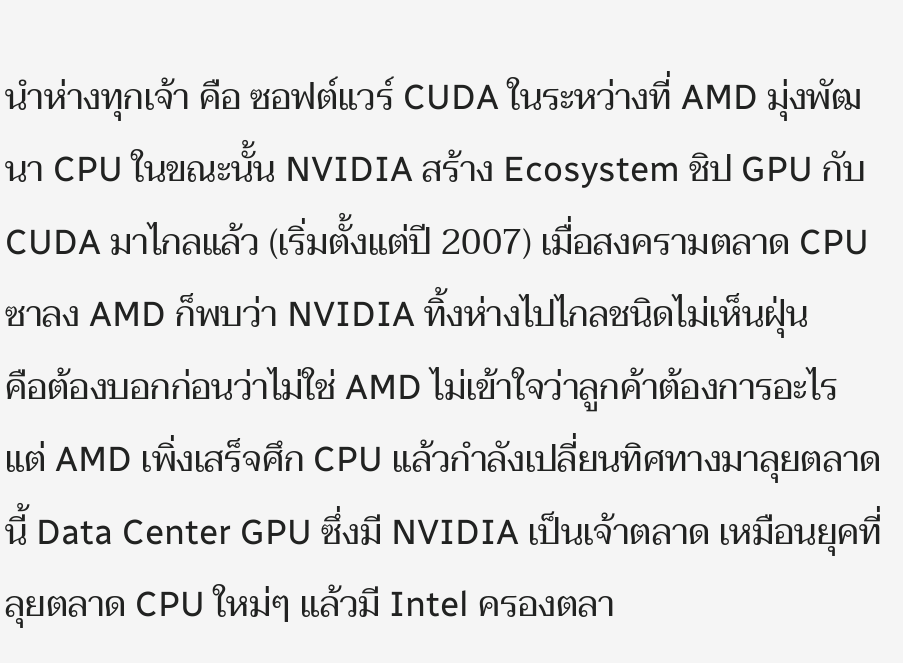นำห่างทุกเจ้า คือ ซอฟต์แวร์ CUDA ในระหว่างที่ AMD มุ่งพัฒนา CPU ในขณะนั้น NVIDIA สร้าง Ecosystem ชิป GPU กับ CUDA มาไกลแล้ว (เริ่มตั้งแต่ปี 2007) เมื่อสงครามตลาด CPU ซาลง AMD ก็พบว่า NVIDIA ทิ้งห่างไปไกลชนิดไม่เห็นฝุ่น
คือต้องบอกก่อนว่าไม่ใช่ AMD ไม่เข้าใจว่าลูกค้าต้องการอะไร แต่ AMD เพิ่งเสร็จศึก CPU แล้วกำลังเปลี่ยนทิศทางมาลุยตลาดนี้ Data Center GPU ซึ่งมี NVIDIA เป็นเจ้าตลาด เหมือนยุคที่ลุยตลาด CPU ใหม่ๆ แล้วมี Intel ครองตลา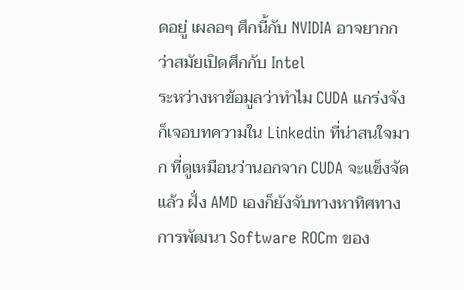ดอยู่ เผลอๆ ศึกนี้กับ NVIDIA อาจยากกว่าสมัยเปิดศึกกับ Intel
ระหว่างหาข้อมูลว่าทำไม CUDA แกร่งจัง ก็เจอบทความใน Linkedin ที่น่าสนใจมาก ที่ดูเหมือนว่านอกจาก CUDA จะแข็งจัดแล้ว ฝั่ง AMD เองก็ยังจับทางหาทิศทางการพัฒนา Software ROCm ของ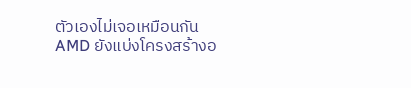ตัวเองไม่เจอเหมือนกัน
AMD ยังแบ่งโครงสร้างอ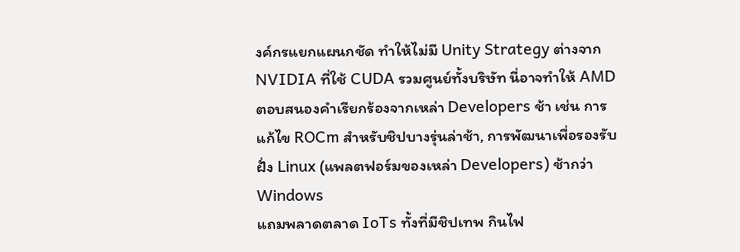งค์กรแยกแผนกชัด ทำให้ไม่มี Unity Strategy ต่างจาก NVIDIA ที่ใช้ CUDA รวมศูนย์ทั้งบริษัท นี่อาจทำให้ AMD ตอบสนองคำเรียกร้องจากเหล่า Developers ช้า เช่น การแก้ไข ROCm สำหรับชิปบางรุ่นล่าช้า, การพัฒนาเพื่อรองรับฝั่ง Linux (แพลตฟอร์มของเหล่า Developers) ช้ากว่า Windows
แถมพลาดตลาด IoTs ทั้งที่มีชิปเทพ กินไฟ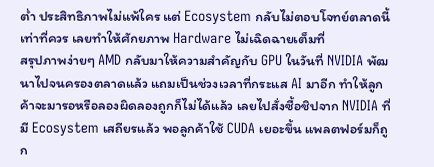ต่ำ ประสิทธิภาพไม่แพ้ใคร แต่ Ecosystem กลับไม่ตอบโจทย์ตลาดนี้เท่าที่ควร เลยทำให้ศักยภาพ Hardware ไม่เฉิดฉายเต็มที่
สรุปภาพง่ายๆ AMD กลับมาให้ความสำคัญกับ GPU ในวันที่ NVIDIA พัฒนาไปจนครองตลาดแล้ว แถมเป็นช่วงเวลาที่กระแส AI มาอีก ทำให้ลูกค้าจะมารอหรือลองผิดลองถูกก็ไม่ได้แล้ว เลยไปสั่งซื้อชิปจาก NVIDIA ที่มี Ecosystem เสถียรแล้ว พอลูกค้าใช้ CUDA เยอะขึ้น แพลตฟอร์มก็ถูก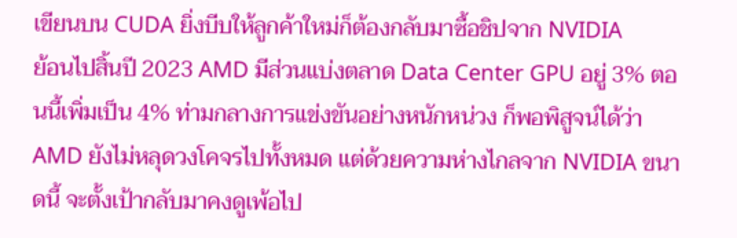เขียนบน CUDA ยิ่งบีบให้ลูกค้าใหม่ก็ต้องกลับมาซื้อชิปจาก NVIDIA
ย้อนไปสิ้นปี 2023 AMD มีส่วนแบ่งตลาด Data Center GPU อยู่ 3% ตอนนี้เพิ่มเป็น 4% ท่ามกลางการแข่งขันอย่างหนักหน่วง ก็พอพิสูจน์ได้ว่า AMD ยังไม่หลุดวงโคจรไปทั้งหมด แต่ด้วยความห่างไกลจาก NVIDIA ขนาดนี้ จะตั้งเป้ากลับมาคงดูเพ้อไป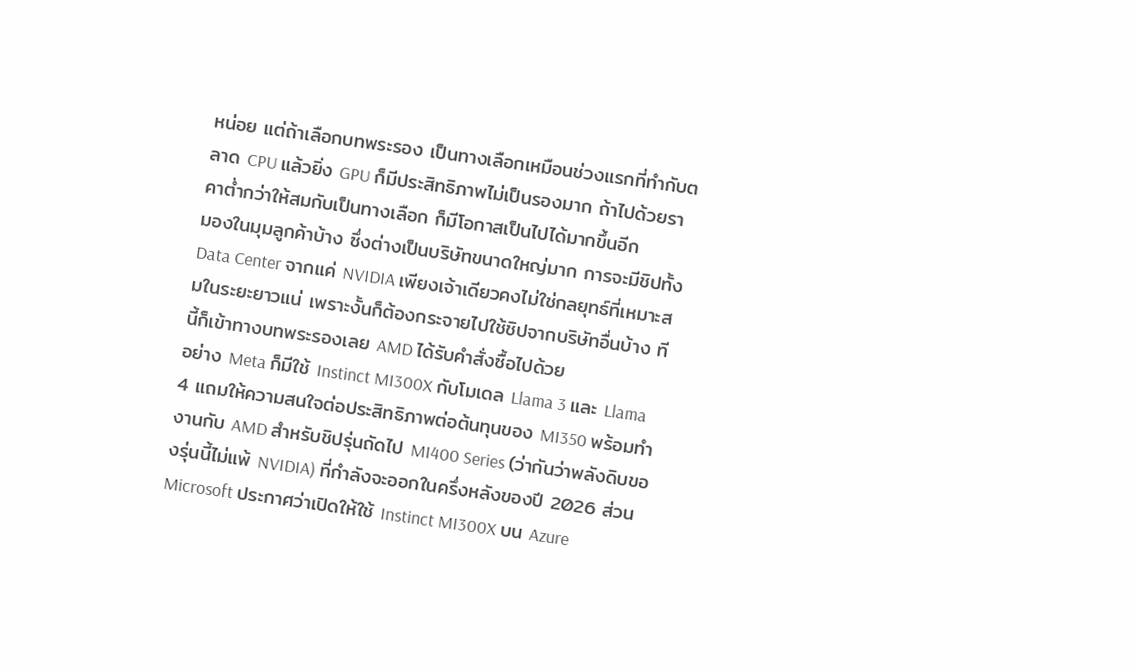หน่อย แต่ถ้าเลือกบทพระรอง เป็นทางเลือกเหมือนช่วงแรกที่ทำกับตลาด CPU แล้วยิ่ง GPU ก็มีประสิทธิภาพไม่เป็นรองมาก ถ้าไปด้วยราคาต่ำกว่าให้สมกับเป็นทางเลือก ก็มีโอกาสเป็นไปได้มากขึ้นอีก
มองในมุมลูกค้าบ้าง ซึ่งต่างเป็นบริษัทขนาดใหญ่มาก การจะมีชิปทั้ง Data Center จากแค่ NVIDIA เพียงเจ้าเดียวคงไม่ใช่กลยุทธ์ที่เหมาะสมในระยะยาวแน่ เพราะงั้นก็ต้องกระจายไปใช้ชิปจากบริษัทอื่นบ้าง ทีนี้ก็เข้าทางบทพระรองเลย AMD ได้รับคำสั่งซื้อไปด้วย
อย่าง Meta ก็มีใช้ Instinct MI300X กับโมเดล Llama 3 และ Llama 4 แถมให้ความสนใจต่อประสิทธิภาพต่อต้นทุนของ MI350 พร้อมทำงานกับ AMD สำหรับชิปรุ่นถัดไป MI400 Series (ว่ากันว่าพลังดิบของรุ่นนี้ไม่แพ้ NVIDIA) ที่กำลังจะออกในครึ่งหลังของปี 2026 ส่วน Microsoft ประกาศว่าเปิดให้ใช้ Instinct MI300X บน Azure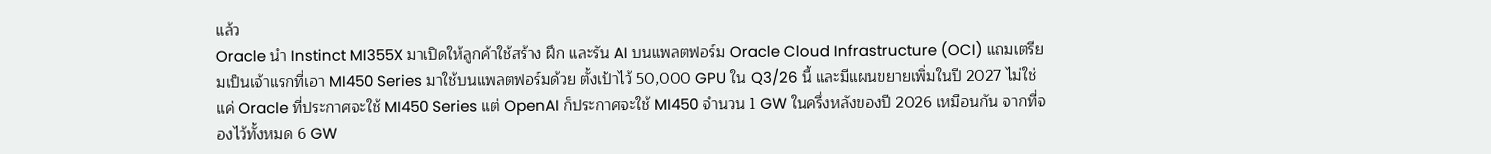แล้ว
Oracle นำ Instinct MI355X มาเปิดให้ลูกค้าใช้สร้าง ฝึก และรัน AI บนแพลตฟอร์ม Oracle Cloud Infrastructure (OCI) แถมเตรียมเป็นเจ้าแรกที่เอา MI450 Series มาใช้บนแพลตฟอร์มด้วย ตั้งเป้าไว้ 50,000 GPU ใน Q3/26 นี้ และมีแผนขยายเพิ่มในปี 2027 ไม่ใช่แค่ Oracle ที่ประกาศจะใช้ MI450 Series แต่ OpenAI ก็ประกาศจะใช้ MI450 จำนวน 1 GW ในครึ่งหลังของปี 2026 เหมือนกัน จากที่จองไว้ทั้งหมด 6 GW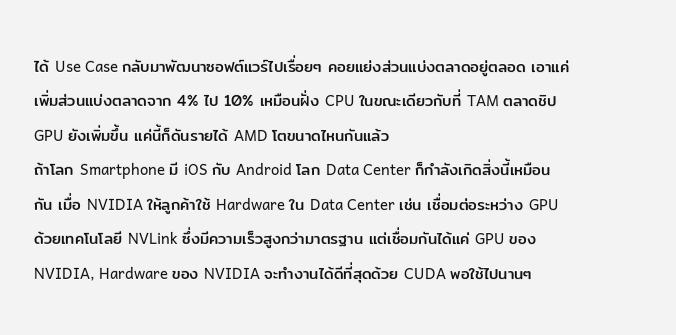ได้ Use Case กลับมาพัฒนาซอฟต์แวร์ไปเรื่อยๆ คอยแย่งส่วนแบ่งตลาดอยู่ตลอด เอาแค่เพิ่มส่วนแบ่งตลาดจาก 4% ไป 10% เหมือนฝั่ง CPU ในขณะเดียวกับที่ TAM ตลาดชิป GPU ยังเพิ่มขึ้น แค่นี้ก็ดันรายได้ AMD โตขนาดไหนกันแล้ว
ถ้าโลก Smartphone มี iOS กับ Android โลก Data Center ก็กำลังเกิดสิ่งนี้เหมือนกัน เมื่อ NVIDIA ให้ลูกค้าใช้ Hardware ใน Data Center เช่น เชื่อมต่อระหว่าง GPU ด้วยเทคโนโลยี NVLink ซึ่งมีความเร็วสูงกว่ามาตรฐาน แต่เชื่อมกันได้แค่ GPU ของ NVIDIA, Hardware ของ NVIDIA จะทำงานได้ดีที่สุดด้วย CUDA พอใช้ไปนานๆ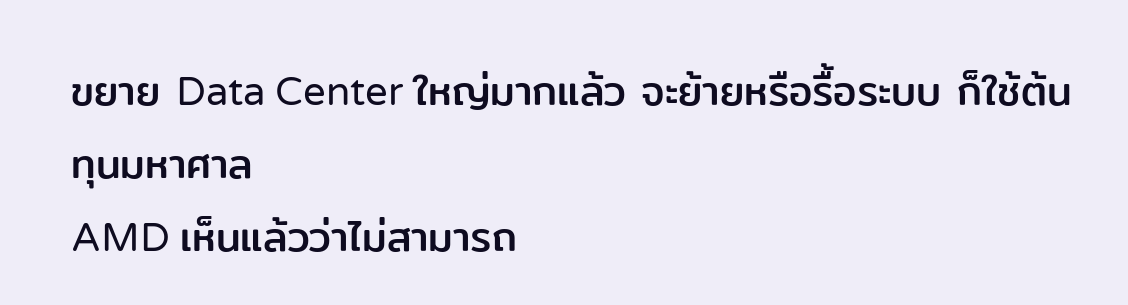ขยาย Data Center ใหญ่มากแล้ว จะย้ายหรือรื้อระบบ ก็ใช้ต้นทุนมหาศาล
AMD เห็นแล้วว่าไม่สามารถ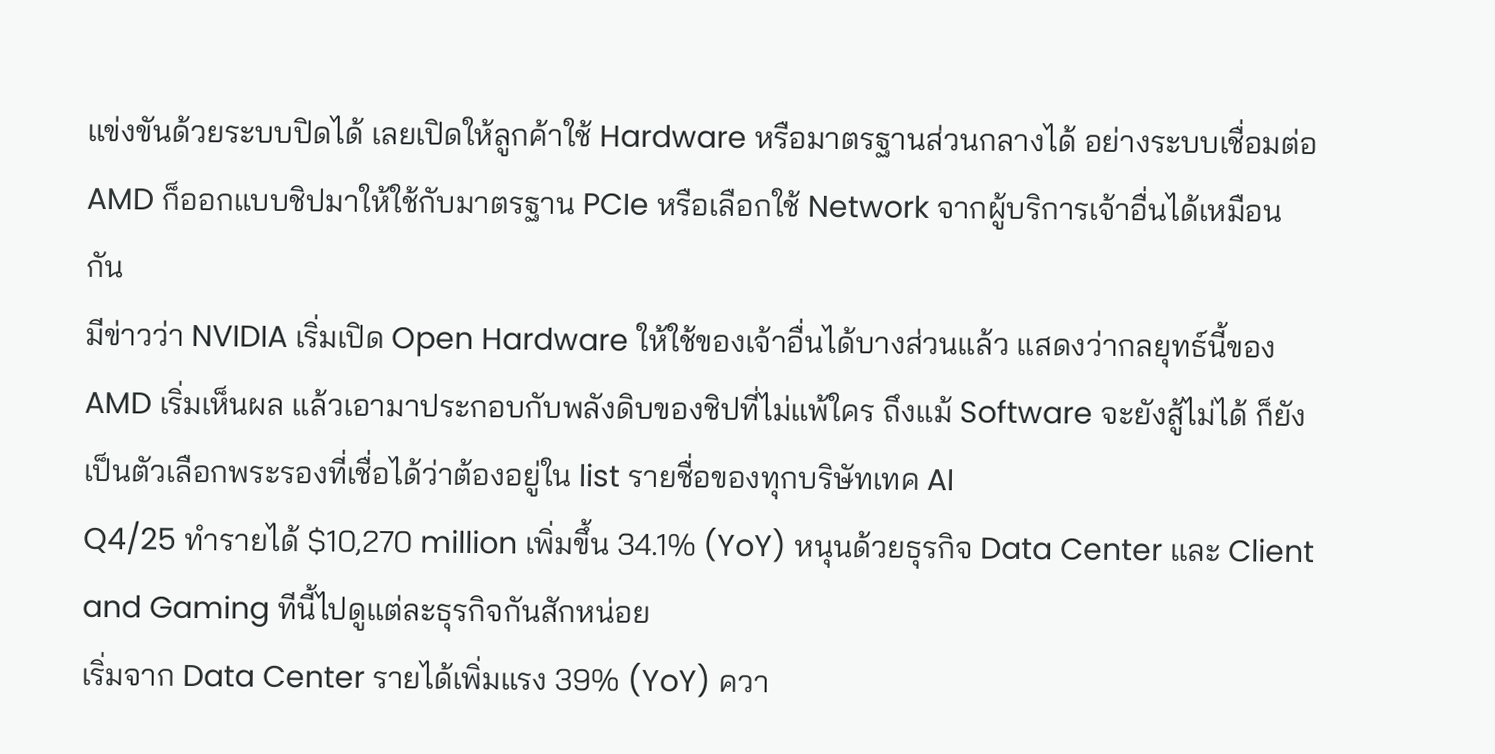แข่งขันด้วยระบบปิดได้ เลยเปิดให้ลูกค้าใช้ Hardware หรือมาตรฐานส่วนกลางได้ อย่างระบบเชื่อมต่อ AMD ก็ออกแบบชิปมาให้ใช้กับมาตรฐาน PCIe หรือเลือกใช้ Network จากผู้บริการเจ้าอื่นได้เหมือนกัน
มีข่าวว่า NVIDIA เริ่มเปิด Open Hardware ให้ใช้ของเจ้าอื่นได้บางส่วนแล้ว แสดงว่ากลยุทธ์นี้ของ AMD เริ่มเห็นผล แล้วเอามาประกอบกับพลังดิบของชิปที่ไม่แพ้ใคร ถึงแม้ Software จะยังสู้ไม่ได้ ก็ยังเป็นตัวเลือกพระรองที่เชื่อได้ว่าต้องอยู่ใน list รายชื่อของทุกบริษัทเทค AI
Q4/25 ทำรายได้ $10,270 million เพิ่มขึ้น 34.1% (YoY) หนุนด้วยธุรกิจ Data Center และ Client and Gaming ทีนี้ไปดูแต่ละธุรกิจกันสักหน่อย
เริ่มจาก Data Center รายได้เพิ่มแรง 39% (YoY) ควา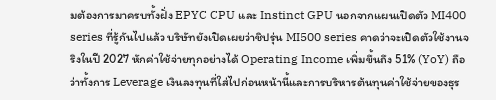มต้องการมาครบทั้งฝั่ง EPYC CPU และ Instinct GPU นอกจากแผนเปิดตัว MI400 series ที่รู้กันไปแล้ว บริษัทยังเปิดเผยว่าชิปรุ่น MI500 series คาดว่าจะเปิดตัวใช้งานจริงในปี 2027 หักค่าใช้จ่ายทุกอย่างได้ Operating Income เพิ่มขึ้นถึง 51% (YoY) ถือว่าทั้งการ Leverage เงินลงทุนที่ใส่ไปก่อนหน้านี้และการบริหารต้นทุนค่าใช้จ่ายของธุร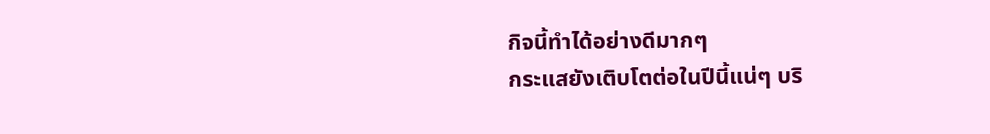กิจนี้ทำได้อย่างดีมากๆ
กระแสยังเติบโตต่อในปีนี้แน่ๆ บริ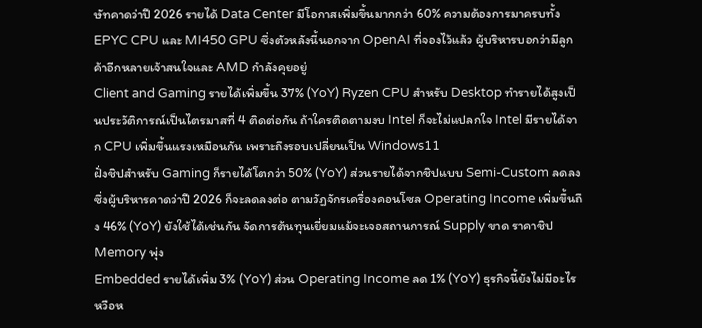ษัทคาดว่าปี 2026 รายได้ Data Center มีโอกาสเพิ่มขึ้นมากกว่า 60% ความต้องการมาครบทั้ง EPYC CPU และ MI450 GPU ซึ่งตัวหลังนี้นอกจาก OpenAI ที่จองไว้แล้ว ผู้บริหารบอกว่ามีลูกค้าอีกหลายเจ้าสนใจและ AMD กำลังคุยอยู่
Client and Gaming รายได้เพิ่มขึ้น 37% (YoY) Ryzen CPU สำหรับ Desktop ทำรายได้สูงเป็นประวัติการณ์เป็นไตรมาสที่ 4 ติดต่อกัน ถ้าใครติดตามงบ Intel ก็จะไม่แปลกใจ Intel มีรายได้จาก CPU เพิ่มขึ้นแรงเหมือนกัน เพราะถึงรอบเปลี่ยนเป็น Windows11
ฝั่งชิปสำหรับ Gaming ก็รายได้โตกว่า 50% (YoY) ส่วนรายได้จากชิปแบบ Semi-Custom ลดลง ซึ่งผู้บริหารคาดว่าปี 2026 ก็จะลดลงต่อ ตามวัฏจักรเครื่องคอนโซล Operating Income เพิ่มขึ้นถึง 46% (YoY) ยังใช้ได้เช่นกัน จัดการต้นทุนเยี่ยมแม้จะเจอสถานการณ์ Supply ขาด ราคาชิป Memory พุ่ง
Embedded รายได้เพิ่ม 3% (YoY) ส่วน Operating Income ลด 1% (YoY) ธุรกิจนี้ยังไม่มีอะไรหวือห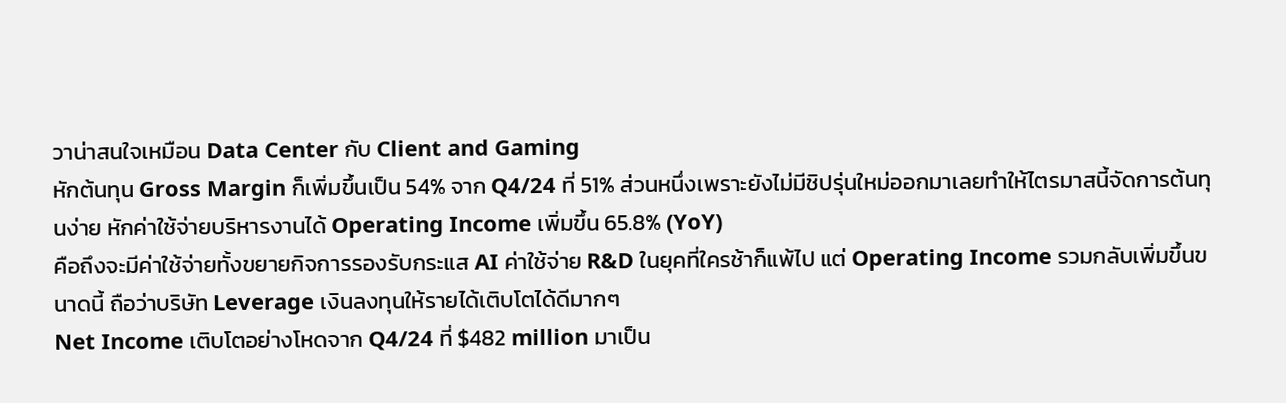วาน่าสนใจเหมือน Data Center กับ Client and Gaming
หักต้นทุน Gross Margin ก็เพิ่มขึ้นเป็น 54% จาก Q4/24 ที่ 51% ส่วนหนึ่งเพราะยังไม่มีชิปรุ่นใหม่ออกมาเลยทำให้ไตรมาสนี้จัดการต้นทุนง่าย หักค่าใช้จ่ายบริหารงานได้ Operating Income เพิ่มขึ้น 65.8% (YoY)
คือถึงจะมีค่าใช้จ่ายทั้งขยายกิจการรองรับกระแส AI ค่าใช้จ่าย R&D ในยุคที่ใครช้าก็แพ้ไป แต่ Operating Income รวมกลับเพิ่มขึ้นขนาดนี้ ถือว่าบริษัท Leverage เงินลงทุนให้รายได้เติบโตได้ดีมากๆ
Net Income เติบโตอย่างโหดจาก Q4/24 ที่ $482 million มาเป็น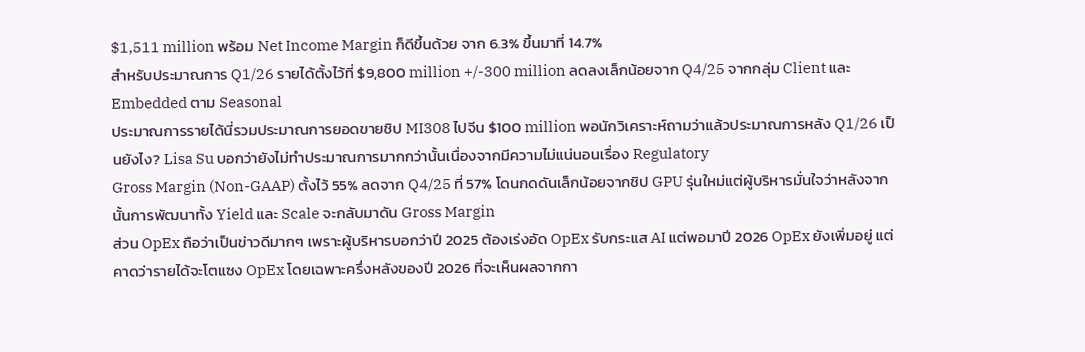$1,511 million พร้อม Net Income Margin ก็ดีขึ้นด้วย จาก 6.3% ขึ้นมาที่ 14.7%
สำหรับประมาณการ Q1/26 รายได้ตั้งไว้ที่ $9,800 million +/-300 million ลดลงเล็กน้อยจาก Q4/25 จากกลุ่ม Client และ Embedded ตาม Seasonal
ประมาณการรายได้นี่รวมประมาณการยอดขายชิป MI308 ไปจีน $100 million พอนักวิเคราะห์ถามว่าแล้วประมาณการหลัง Q1/26 เป็นยังไง? Lisa Su บอกว่ายังไม่ทำประมาณการมากกว่านั้นเนื่องจากมีความไม่แน่นอนเรื่อง Regulatory
Gross Margin (Non-GAAP) ตั้งไว้ 55% ลดจาก Q4/25 ที่ 57% โดนกดดันเล็กน้อยจากชิป GPU รุ่นใหม่แต่ผู้บริหารมั่นใจว่าหลังจากนั้นการพัฒนาทั้ง Yield และ Scale จะกลับมาดัน Gross Margin
ส่วน OpEx ถือว่าเป็นข่าวดีมากๆ เพราะผู้บริหารบอกว่าปี 2025 ต้องเร่งอัด OpEx รับกระแส AI แต่พอมาปี 2026 OpEx ยังเพิ่มอยู่ แต่คาดว่ารายได้จะโตแซง OpEx โดยเฉพาะครึ่งหลังของปี 2026 ที่จะเห็นผลจากกา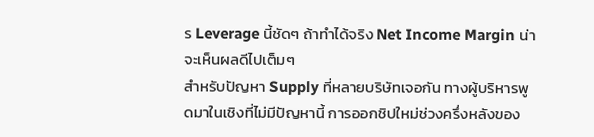ร Leverage นี้ชัดๆ ถ้าทำได้จริง Net Income Margin น่าจะเห็นผลดีไปเต็มๆ
สำหรับปัญหา Supply ที่หลายบริษัทเจอกัน ทางผู้บริหารพูดมาในเชิงที่ไม่มีปัญหานี้ การออกชิปใหม่ช่วงครึ่งหลังของ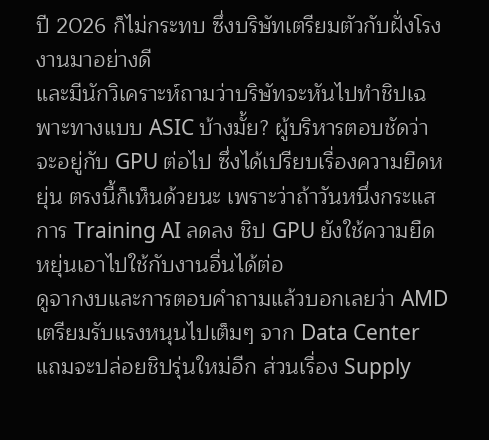ปี 2026 ก็ไม่กระทบ ซึ่งบริษัทเตรียมตัวกับฝั่งโรงงานมาอย่างดี
และมีนักวิเคราะห์ถามว่าบริษัทจะหันไปทำชิปเฉพาะทางแบบ ASIC บ้างมั้ย? ผู้บริหารตอบชัดว่าจะอยู่กับ GPU ต่อไป ซึ่งได้เปรียบเรื่องความยืดหยุ่น ตรงนี้ก็เห็นด้วยนะ เพราะว่าถ้าวันหนึ่งกระแสการ Training AI ลดลง ชิป GPU ยังใช้ความยืดหยุ่นเอาไปใช้กับงานอื่นได้ต่อ
ดูจากงบและการตอบคำถามแล้วบอกเลยว่า AMD เตรียมรับแรงหนุนไปเต็มๆ จาก Data Center แถมจะปล่อยชิปรุ่นใหม่อีก ส่วนเรื่อง Supply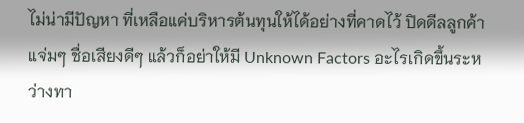ไม่น่ามีปัญหา ที่เหลือแค่บริหารต้นทุนให้ได้อย่างที่คาดไว้ ปิดดีลลูกค้าแจ่มๆ ชื่อเสียงดีๆ แล้วก็อย่าให้มี Unknown Factors อะไรเกิดขึ้นระหว่างทา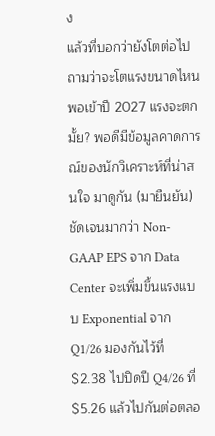ง
แล้วที่บอกว่ายังโตต่อไป ถามว่าจะโตแรงขนาดไหน พอเข้าปี 2027 แรงจะตกมั้ย? พอดีมีข้อมูลคาดการณ์ของนักวิเคราะห์ที่น่าสนใจ มาดูกัน (มายืนยัน)
ชัดเจนมากว่า Non-GAAP EPS จาก Data Center จะเพิ่มขึ้นแรงแบบ Exponential จาก Q1/26 มองกันไว้ที่ $2.38 ไปปิดปี Q4/26 ที่ $5.26 แล้วไปกันต่อตลอ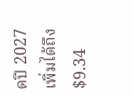ดปี 2027 เพิ่มได้ถึง $9.34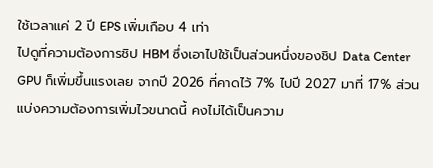ใช้เวลาแค่ 2 ปี EPS เพิ่มเกือบ 4 เท่า
ไปดูที่ความต้องการชิป HBM ซึ่งเอาไปใช้เป็นส่วนหนึ่งของชิป Data Center GPU ก็เพิ่มขึ้นแรงเลย จากปี 2026 ที่คาดไว้ 7% ไปปี 2027 มาที่ 17% ส่วนแบ่งความต้องการเพิ่มไวขนาดนี้ คงไม่ได้เป็นความ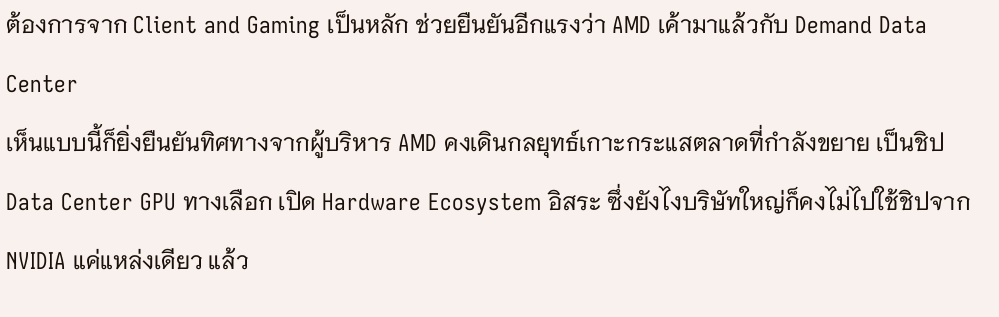ต้องการจาก Client and Gaming เป็นหลัก ช่วยยืนยันอีกแรงว่า AMD เค้ามาแล้วกับ Demand Data Center
เห็นแบบนี้ก็ยิ่งยืนยันทิศทางจากผู้บริหาร AMD คงเดินกลยุทธ์เกาะกระแสตลาดที่กำลังขยาย เป็นชิป Data Center GPU ทางเลือก เปิด Hardware Ecosystem อิสระ ซึ่งยังไงบริษัทใหญ่ก็คงไม่ไปใช้ชิปจาก NVIDIA แค่แหล่งเดียว แล้ว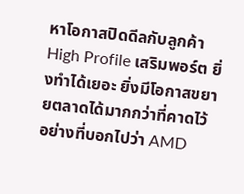หาโอกาสปิดดีลกับลูกค้า High Profile เสริมพอร์ต ยิ่งทำได้เยอะ ยิ่งมีโอกาสขยายตลาดได้มากกว่าที่คาดไว้
อย่างที่บอกไปว่า AMD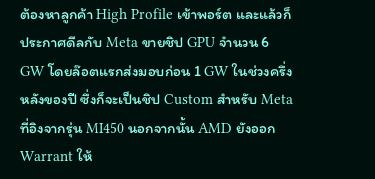ต้องหาลูกค้า High Profile เข้าพอร์ต และแล้วก็ประกาศดีลกับ Meta ขายชิป GPU จำนวน 6 GW โดยล๊อตแรกส่งมอบก่อน 1 GW ในช่วงครึ่งหลังของปี ซึ่งก็จะเป็นชิป Custom สำหรับ Meta ที่อิงจากรุ่น MI450 นอกจากนั้น AMD ยังออก Warrant ให้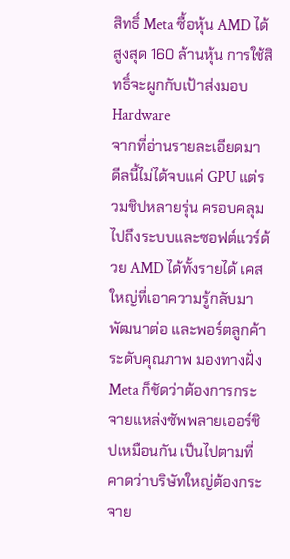สิทธิ์ Meta ซื้อหุ้น AMD ได้สูงสุด 160 ล้านหุ้น การใช้สิทธิ์จะผูกกับเป้าส่งมอบ Hardware
จากที่อ่านรายละเอียดมา ดีลนี้ไม่ได้จบแค่ GPU แต่รวมชิปหลายรุ่น ครอบคลุมไปถึงระบบและซอฟต์แวร์ด้วย AMD ได้ทั้งรายได้ เคสใหญ่ที่เอาความรู้กลับมาพัฒนาต่อ และพอร์ตลูกค้าระดับคุณภาพ มองทางฝั่ง Meta ก็ชัดว่าต้องการกระจายแหล่งซัพพลายเออร์ชิปเหมือนกัน เป็นไปตามที่คาดว่าบริษัทใหญ่ต้องกระจาย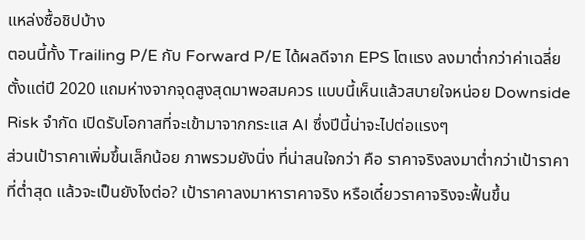แหล่งซื้อชิปบ้าง
ตอนนี้ทั้ง Trailing P/E กับ Forward P/E ได้ผลดีจาก EPS โตแรง ลงมาต่ำกว่าค่าเฉลี่ยตั้งแต่ปี 2020 แถมห่างจากจุดสูงสุดมาพอสมควร แบบนี้เห็นแล้วสบายใจหน่อย Downside Risk จำกัด เปิดรับโอกาสที่จะเข้ามาจากกระแส AI ซึ่งปีนี้น่าจะไปต่อแรงๆ
ส่วนเป้าราคาเพิ่มขึ้นเล็กน้อย ภาพรวมยังนิ่ง ที่น่าสนใจกว่า คือ ราคาจริงลงมาต่ำกว่าเป้าราคาที่ต่ำสุด แล้วจะเป็นยังไงต่อ? เป้าราคาลงมาหาราคาจริง หรือเดี๋ยวราคาจริงจะฟื้นขึ้น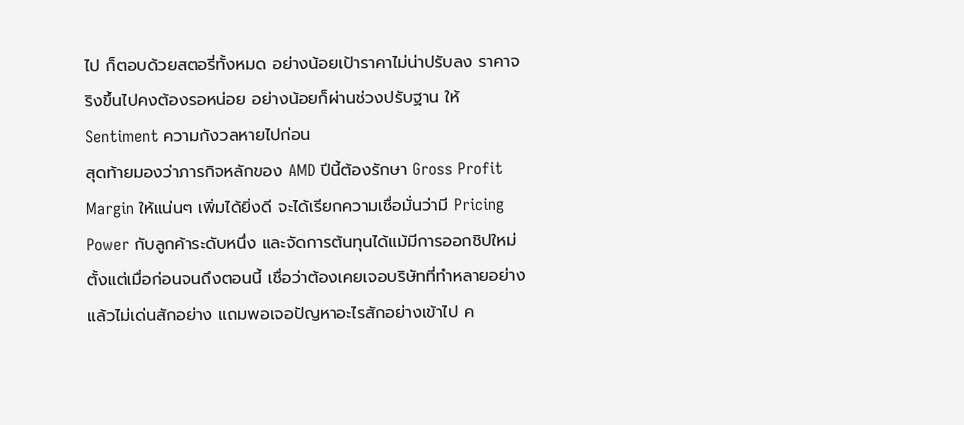ไป ก็ตอบด้วยสตอรี่ทั้งหมด อย่างน้อยเป้าราคาไม่น่าปรับลง ราคาจริงขึ้นไปคงต้องรอหน่อย อย่างน้อยก็ผ่านช่วงปรับฐาน ให้ Sentiment ความกังวลหายไปก่อน
สุดท้ายมองว่าภารกิจหลักของ AMD ปีนี้ต้องรักษา Gross Profit Margin ให้แน่นๆ เพิ่มได้ยิ่งดี จะได้เรียกความเชื่อมั่นว่ามี Pricing Power กับลูกค้าระดับหนึ่ง และจัดการต้นทุนได้แม้มีการออกชิปใหม่
ตั้งแต่เมื่อก่อนจนถึงตอนนี้ เชื่อว่าต้องเคยเจอบริษัทที่ทำหลายอย่างแล้วไม่เด่นสักอย่าง แถมพอเจอปัญหาอะไรสักอย่างเข้าไป ค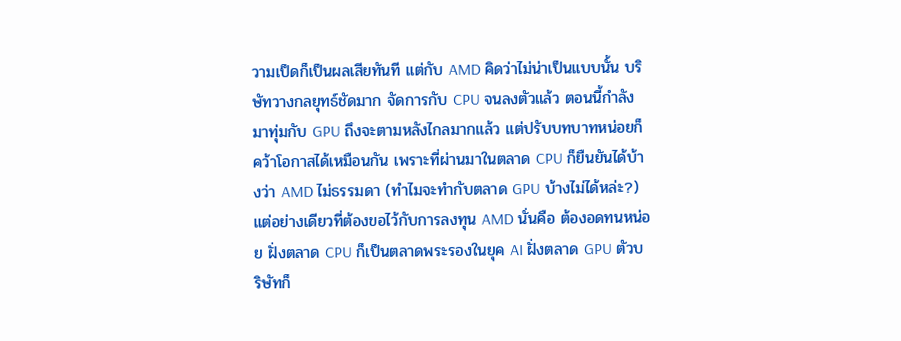วามเป็ดก็เป็นผลเสียทันที แต่กับ AMD คิดว่าไม่น่าเป็นแบบนั้น บริษัทวางกลยุทธ์ชัดมาก จัดการกับ CPU จนลงตัวแล้ว ตอนนี้กำลังมาทุ่มกับ GPU ถึงจะตามหลังไกลมากแล้ว แต่ปรับบทบาทหน่อยก็คว้าโอกาสได้เหมือนกัน เพราะที่ผ่านมาในตลาด CPU ก็ยืนยันได้บ้างว่า AMD ไม่ธรรมดา (ทำไมจะทำกับตลาด GPU บ้างไม่ได้หล่ะ?)
แต่อย่างเดียวที่ต้องขอไว้กับการลงทุน AMD นั่นคือ ต้องอดทนหน่อย ฝั่งตลาด CPU ก็เป็นตลาดพระรองในยุค AI ฝั่งตลาด GPU ตัวบริษัทก็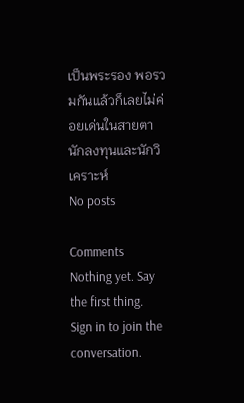เป็นพระรอง พอรวมกันแล้วก็เลยไม่ค่อยเด่นในสายตานักลงทุนและนักวิเคราะห์
No posts

Comments
Nothing yet. Say the first thing.
Sign in to join the conversation.